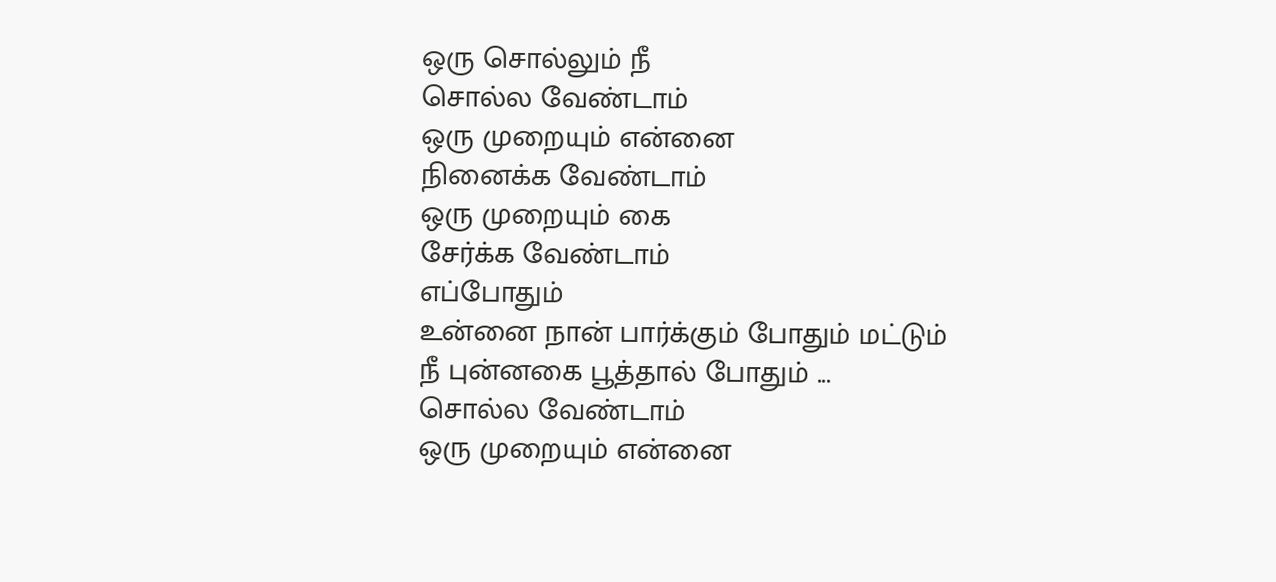ஒரு சொல்லும் நீ
சொல்ல வேண்டாம்
ஒரு முறையும் என்னை
நினைக்க வேண்டாம்
ஒரு முறையும் கை
சேர்க்க வேண்டாம்
எப்போதும்
உன்னை நான் பார்க்கும் போதும் மட்டும்
நீ புன்னகை பூத்தால் போதும் ...
சொல்ல வேண்டாம்
ஒரு முறையும் என்னை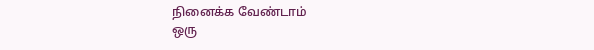நினைக்க வேண்டாம்
ஒரு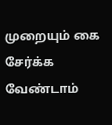முறையும் கை
சேர்க்க வேண்டாம்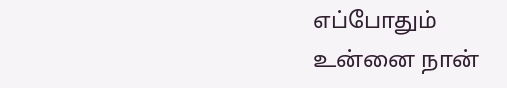எப்போதும்
உன்னை நான்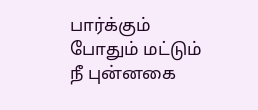பார்க்கும் போதும் மட்டும்
நீ புன்னகை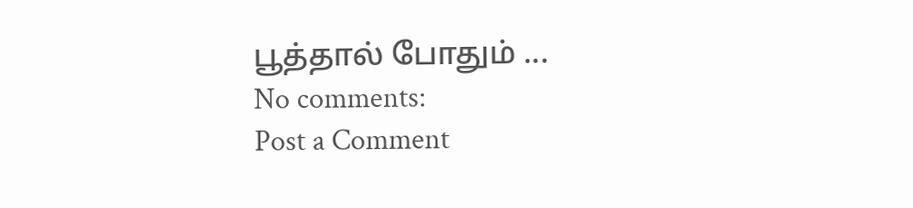பூத்தால் போதும் ...
No comments:
Post a Comment